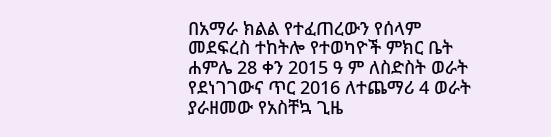በአማራ ክልል የተፈጠረውን የሰላም መደፍረስ ተከትሎ የተወካዮች ምክር ቤት ሐምሌ 28 ቀን 2015 ዓ ም ለስድስት ወራት የደነገገውና ጥር 2016 ለተጨማሪ 4 ወራት ያራዘመው የአስቸኳ ጊዜ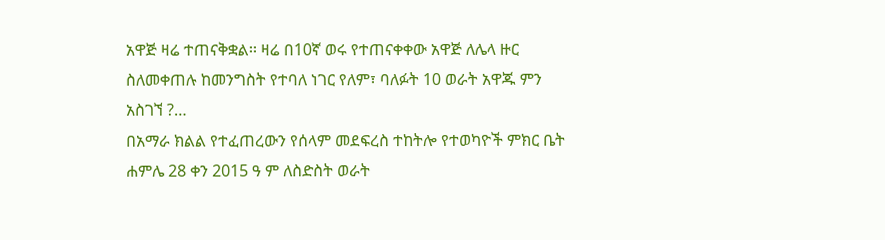አዋጅ ዛሬ ተጠናቅቋል፡፡ ዛሬ በ10ኛ ወሩ የተጠናቀቀው አዋጅ ለሌላ ዙር ስለመቀጠሉ ከመንግስት የተባለ ነገር የለም፣ ባለፉት 10 ወራት አዋጁ ምን አስገኘ ?…
በአማራ ክልል የተፈጠረውን የሰላም መደፍረስ ተከትሎ የተወካዮች ምክር ቤት ሐምሌ 28 ቀን 2015 ዓ ም ለስድስት ወራት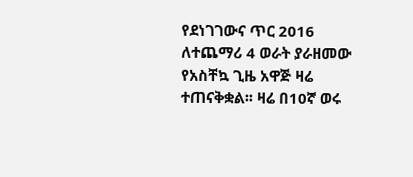የደነገገውና ጥር 2016 ለተጨማሪ 4 ወራት ያራዘመው የአስቸኳ ጊዜ አዋጅ ዛሬ ተጠናቅቋል፡፡ ዛሬ በ10ኛ ወሩ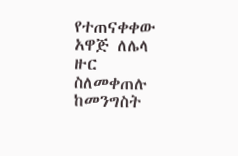የተጠናቀቀው አዋጅ ለሌላ ዙር ስለመቀጠሉ ከመንግስት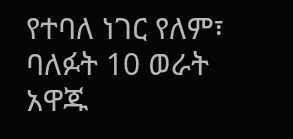የተባለ ነገር የለም፣ ባለፉት 10 ወራት አዋጁ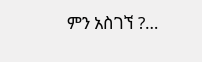ምን አስገኘ ?…